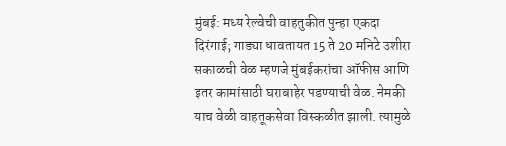मुंबई: मध्य रेल्वेची वाहतुकीत पुन्हा एकदा दिरंगाई; गाड्या धावतायत 15 ते 20 मनिटे उशीरा
सकाळची वेळ म्हणजे मुंबईकरांचा ऑफीस आणि इतर कामांसाठी घराबाहेर पडण्याची वेळ. नेमकी याच वेळी वाहतूकसेवा विस्कळीत झाली. त्यामुळे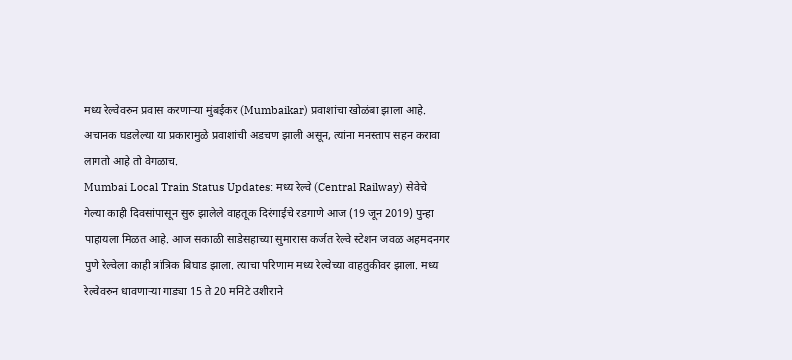मध्य रेल्वेवरुन प्रवास करणाऱ्या मुंबईकर (Mumbaikar) प्रवाशांचा खोळंबा झाला आहे. अचानक घडलेल्या या प्रकारामुळे प्रवाशांची अडचण झाली असून, त्यांना मनस्ताप सहन करावा लागतो आहे तो वेगळाच.
Mumbai Local Train Status Updates: मध्य रेल्वे (Central Railway) सेवेचे गेल्या काही दिवसांपासून सुरु झालेले वाहतूक दिरंगाईचे रडगाणे आज (19 जून 2019) पुन्हा पाहायला मिळत आहे. आज सकाळी साडेसहाच्या सुमारास कर्जत रेल्वे स्टेशन जवळ अहमदनगर पुणे रेल्वेला काही त्रांत्रिक बिघाड झाला. त्याचा परिणाम मध्य रेल्वेच्या वाहतुकीवर झाला. मध्य रेल्वेवरुन धावणाऱ्या गाड्या 15 ते 20 मनिटे उशीराने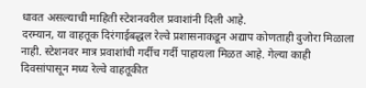धावत असल्याची माहिती स्टेशनवरील प्रवाशांनी दिली आहे.
दरम्यान, या वाहतूक दिरंगाईबद्धल रेल्वे प्रशासनाकडून अद्याप कोणताही दुजोरा मिळाला नाही. स्टेशनवर मात्र प्रवाशांची गर्दीच गर्दी पाहायला मिळत आहे. गेल्या काही दिवसांपासून मध्य रेल्वे वाहतूकीत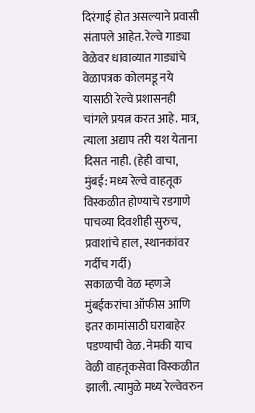दिरंगाई होत असल्याने प्रवासी संतापले आहेत. रेल्वे गाड्या वेळेवर धावाव्यात गाड्यांचे वेळापत्रक कोलमडू नये यासाठी रेल्वे प्रशासनही चांगले प्रयत्न करत आहे. मात्र, त्याला अद्याप तरी यश येताना दिसत नाही. (हेही वाचा, मुंबई: मध्य रेल्वे वाहतूक विस्कळीत होण्याचे रडगाणे पाचव्या दिवशीही सुरुच, प्रवाशांचे हाल, स्थानकांवर गर्दीच गर्दी)
सकाळची वेळ म्हणजे मुंबईकरांचा ऑफीस आणि इतर कामांसाठी घराबाहेर पडण्याची वेळ. नेमकी याच वेळी वाहतूकसेवा विस्कळीत झाली. त्यामुळे मध्य रेल्वेवरुन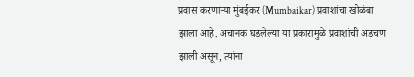प्रवास करणाऱ्या मुंबईकर (Mumbaikar) प्रवाशांचा खोळंबा झाला आहे. अचानक घडलेल्या या प्रकारामुळे प्रवाशांची अडचण झाली असून, त्यांना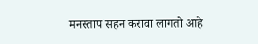मनस्ताप सहन करावा लागतो आहे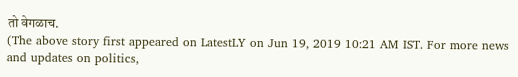तो वेगळाच.
(The above story first appeared on LatestLY on Jun 19, 2019 10:21 AM IST. For more news and updates on politics,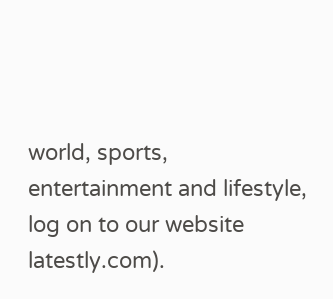world, sports, entertainment and lifestyle, log on to our website latestly.com).